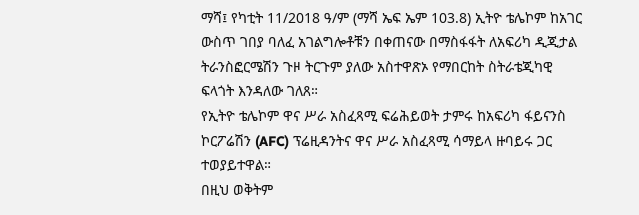ማሻ፤ የካቲት 11/2018 ዓ/ም (ማሻ ኤፍ ኤም 103.8) ኢትዮ ቴሌኮም ከአገር ውስጥ ገበያ ባለፈ አገልግሎቶቹን በቀጠናው በማስፋፋት ለአፍሪካ ዲጂታል ትራንስፎርሜሽን ጉዞ ትርጉም ያለው አስተዋጽኦ የማበርከት ስትራቴጂካዊ ፍላጎት እንዳለው ገለጸ።
የኢትዮ ቴሌኮም ዋና ሥራ አስፈጻሚ ፍሬሕይወት ታምሩ ከአፍሪካ ፋይናንስ ኮርፖሬሽን (AFC) ፕሬዚዳንትና ዋና ሥራ አስፈጻሚ ሳማይላ ዙባይሩ ጋር ተወያይተዋል።
በዚህ ወቅትም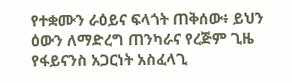የተቋሙን ራዕይና ፍላጎት ጠቅሰው፥ ይህን ዕውን ለማድረግ ጠንካራና የረጅም ጊዜ የፋይናንስ አጋርነት አስፈላጊ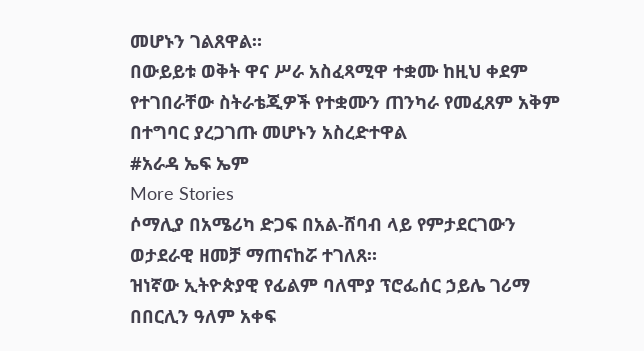መሆኑን ገልጸዋል።
በውይይቱ ወቅት ዋና ሥራ አስፈጻሚዋ ተቋሙ ከዚህ ቀደም የተገበራቸው ስትራቴጂዎች የተቋሙን ጠንካራ የመፈጸም አቅም በተግባር ያረጋገጡ መሆኑን አስረድተዋል
#አራዳ ኤፍ ኤም
More Stories
ሶማሊያ በአሜሪካ ድጋፍ በአል-ሸባብ ላይ የምታደርገውን ወታደራዊ ዘመቻ ማጠናከሯ ተገለጸ።
ዝነኛው ኢትዮጵያዊ የፊልም ባለሞያ ፕሮፌሰር ኃይሌ ገሪማ በበርሊን ዓለም አቀፍ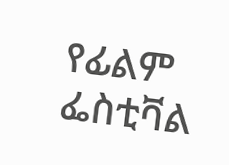የፊልም ፌስቲቫል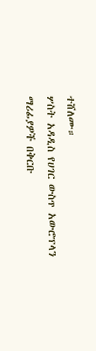ተሸለሙ።
ሦስት አዳዲስ የሀገር ውስጥ አውሮፕላን ማሪፊያዎች በቅርቡ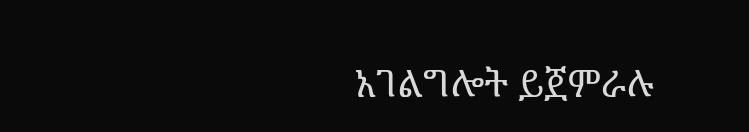አገልግሎት ይጀምራሉ